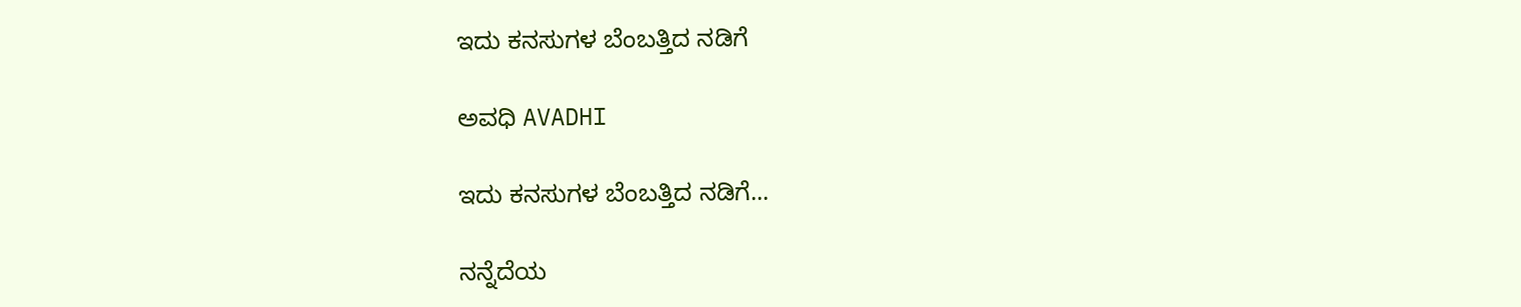ಇದು ಕನಸುಗಳ ಬೆಂಬತ್ತಿದ ನಡಿಗೆ‍

ಅವಧಿ AVADHI

ಇದು ಕನಸುಗಳ ಬೆಂಬತ್ತಿದ ನಡಿಗೆ...

ನನ್ನೆದೆಯ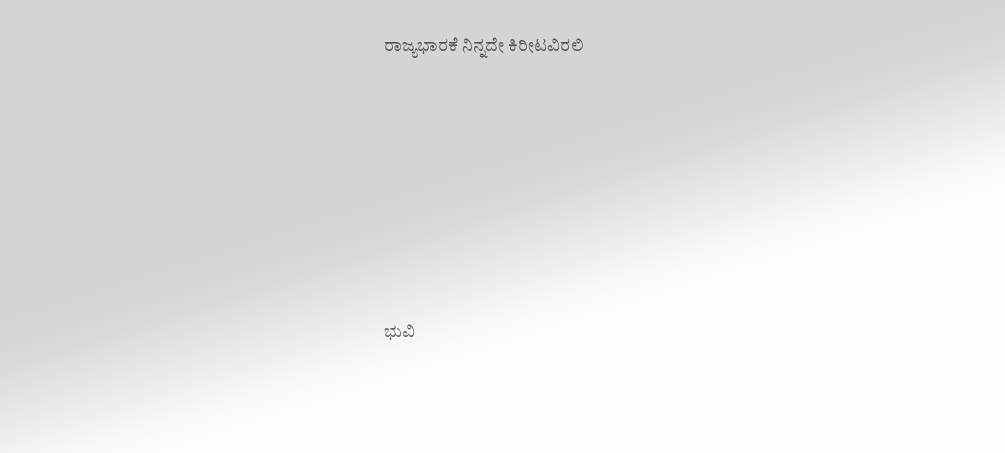ರಾಜ್ಯಭಾರಕೆ ನಿನ್ನದೇ ಕಿರೀಟವಿರಲಿ







ಭುವಿ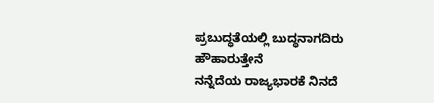ಪ್ರಬುದ್ಧತೆಯಲ್ಲಿ ಬುದ್ಧನಾಗದಿರು
ಹೌಹಾರುತ್ತೇನೆ
ನನ್ನೆದೆಯ ರಾಜ್ಯಭಾರಕೆ ನಿನದೆ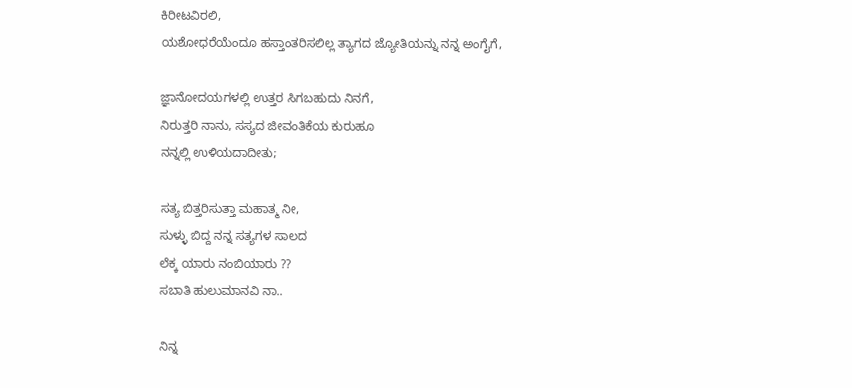ಕಿರೀಟವಿರಲಿ,
ಯಶೋಧರೆಯೆಂದೂ ಹಸ್ತಾಂತರಿಸಲಿಲ್ಲ ತ್ಯಾಗದ ಜ್ಯೋತಿಯನ್ನು ನನ್ನ ಅಂಗೈಗೆ,

ಜ್ಞಾನೋದಯಗಳಲ್ಲಿ ಉತ್ತರ ಸಿಗಬಹುದು ನಿನಗೆ,
ನಿರುತ್ತರಿ ನಾನು, ಸಸ್ಯದ ಜೀವಂತಿಕೆಯ ಕುರುಹೂ
ನನ್ನಲ್ಲಿ ಉಳಿಯದಾದೀತು;

ಸತ್ಯ ಬಿತ್ತರಿಸುತ್ತಾ ಮಹಾತ್ಮ ನೀ,
ಸುಳ್ಳು ಬಿದ್ದ ನನ್ನ ಸತ್ಯಗಳ ಸಾಲದ
ಲೆಕ್ಕ ಯಾರು ನಂಬಿಯಾರು ??
ಸಬಾತಿ ಹುಲುಮಾನವಿ ನಾ..

ನಿನ್ನ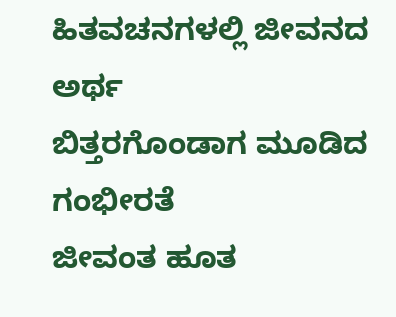ಹಿತವಚನಗಳಲ್ಲಿ ಜೀವನದ ಅರ್ಥ
ಬಿತ್ತರಗೊಂಡಾಗ ಮೂಡಿದ ಗಂಭೀರತೆ
ಜೀವಂತ ಹೂತ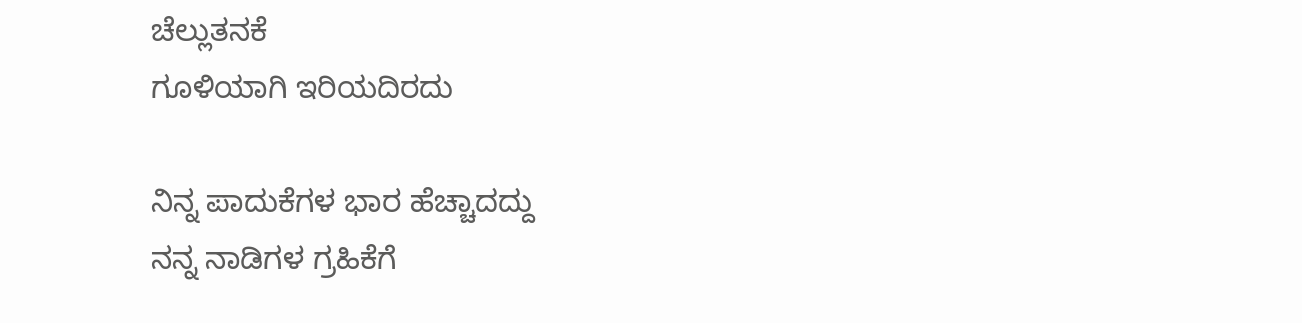ಚೆಲ್ಲುತನಕೆ
ಗೂಳಿಯಾಗಿ ಇರಿಯದಿರದು

ನಿನ್ನ ಪಾದುಕೆಗಳ ಭಾರ ಹೆಚ್ಚಾದದ್ದು
ನನ್ನ ನಾಡಿಗಳ ಗ್ರಹಿಕೆಗೆ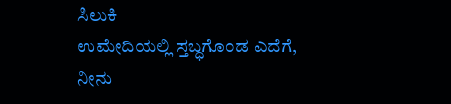ಸಿಲುಕಿ
ಉಮೇದಿಯಲ್ಲಿ ಸ್ತಬ್ಧಗೊಂಡ ಎದೆಗೆ,
ನೀನು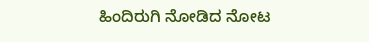ಹಿಂದಿರುಗಿ ನೋಡಿದ ನೋಟ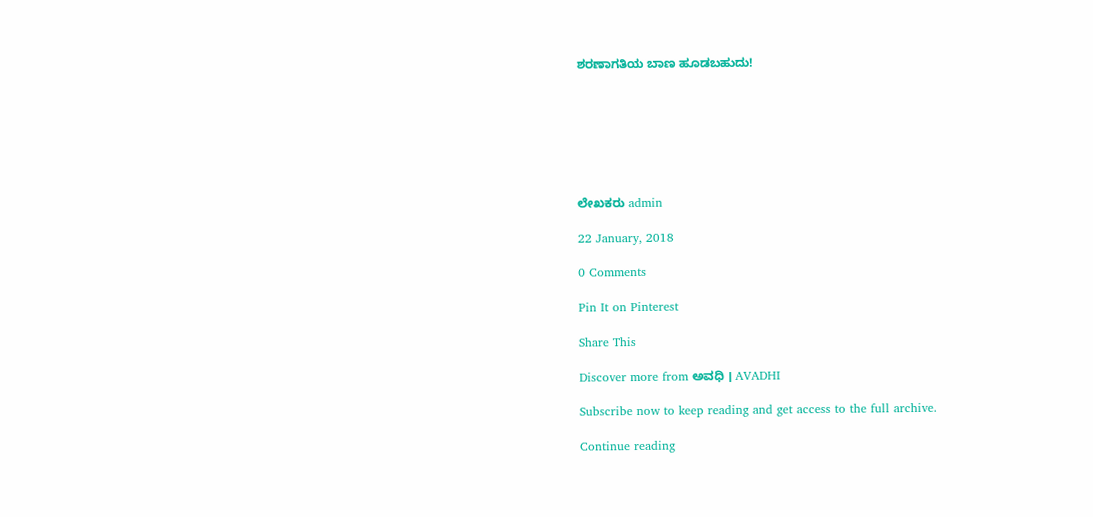ಶರಣಾಗತಿಯ ಬಾಣ ಹೂಡಬಹುದು!







ಲೇಖಕರು admin

22 January, 2018

0 Comments

Pin It on Pinterest

Share This

Discover more from ಅವಧಿ । AVADHI

Subscribe now to keep reading and get access to the full archive.

Continue reading